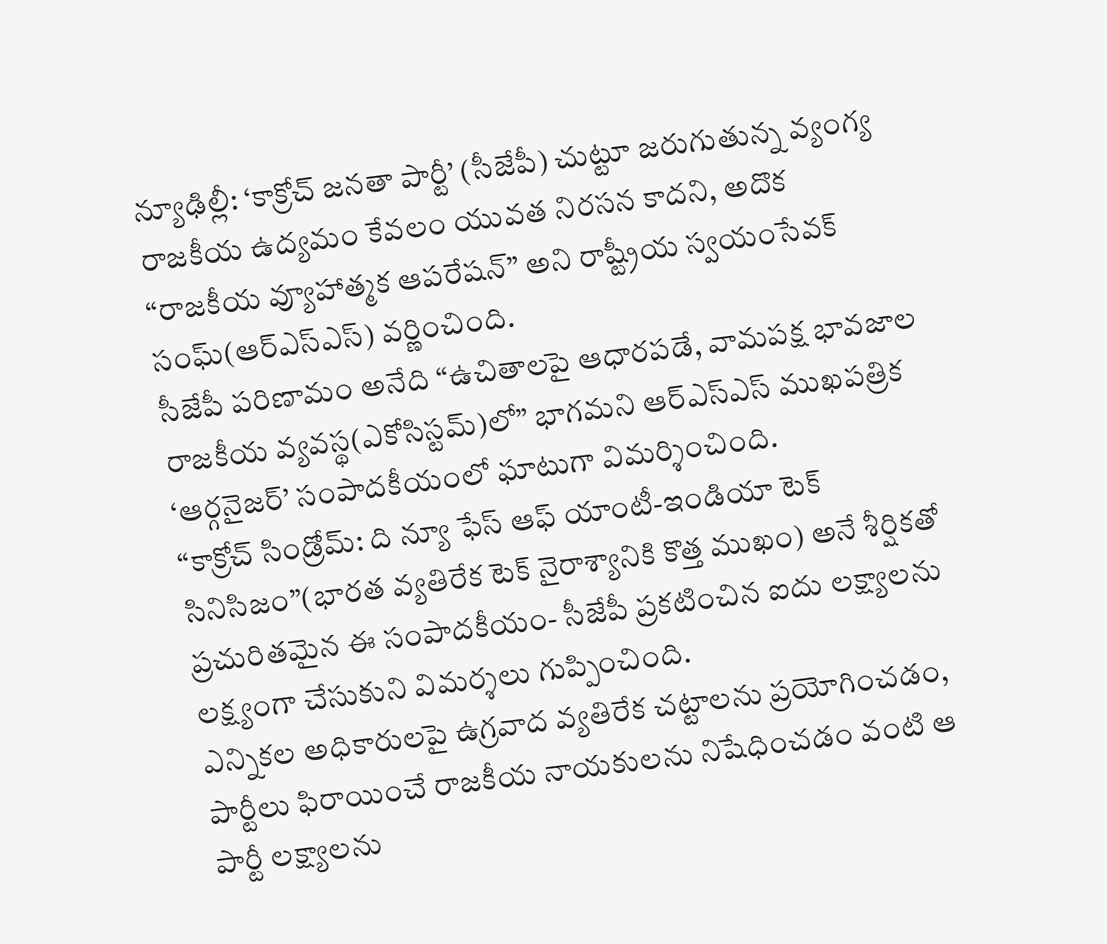న్యూఢిల్లీ: ‘కాక్రోచ్ జనతా పార్టీ’ (సీజేపీ) చుట్టూ జరుగుతున్న వ్యంగ్య రాజకీయ ఉద్యమం కేవలం యువత నిరసన కాదని, అదొక “రాజకీయ వ్యూహాత్మక ఆపరేషన్” అని రాష్ట్రీయ స్వయంసేవక్ సంఘ్(ఆర్ఎస్ఎస్) వర్ణించింది.
సీజేపీ పరిణామం అనేది “ఉచితాలపై ఆధారపడే, వామపక్ష భావజాల రాజకీయ వ్యవస్థ(ఎకోసిస్టమ్)లో” భాగమని ఆర్ఎస్ఎస్ ముఖపత్రిక ‘ఆర్గనైజర్’ సంపాదకీయంలో ఘాటుగా విమర్శించింది.
“కాక్రోచ్ సిండ్రోమ్: ది న్యూ ఫేస్ ఆఫ్ యాంటీ-ఇండియా టెక్ సినిసిజం”(భారత వ్యతిరేక టెక్ నైరాశ్యానికి కొత్త ముఖం) అనే శీర్షికతో ప్రచురితమైన ఈ సంపాదకీయం- సీజేపీ ప్రకటించిన ఐదు లక్ష్యాలను లక్ష్యంగా చేసుకుని విమర్శలు గుప్పించింది.
ఎన్నికల అధికారులపై ఉగ్రవాద వ్యతిరేక చట్టాలను ప్రయోగించడం, పార్టీలు ఫిరాయించే రాజకీయ నాయకులను నిషేధించడం వంటి ఆ పార్టీ లక్ష్యాలను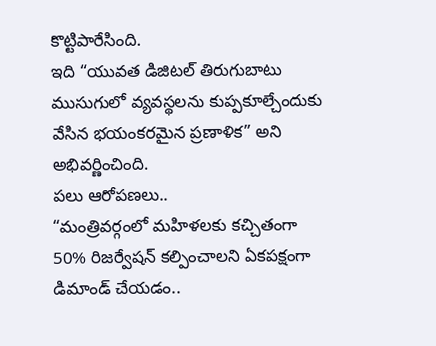కొట్టిపారేసింది.
ఇది “యువత డిజిటల్ తిరుగుబాటు ముసుగులో వ్యవస్థలను కుప్పకూల్చేందుకు వేసిన భయంకరమైన ప్రణాళిక” అని అభివర్ణించింది.
పలు ఆరోపణలు..
“మంత్రివర్గంలో మహిళలకు కచ్చితంగా 50% రిజర్వేషన్ కల్పించాలని ఏకపక్షంగా డిమాండ్ చేయడం..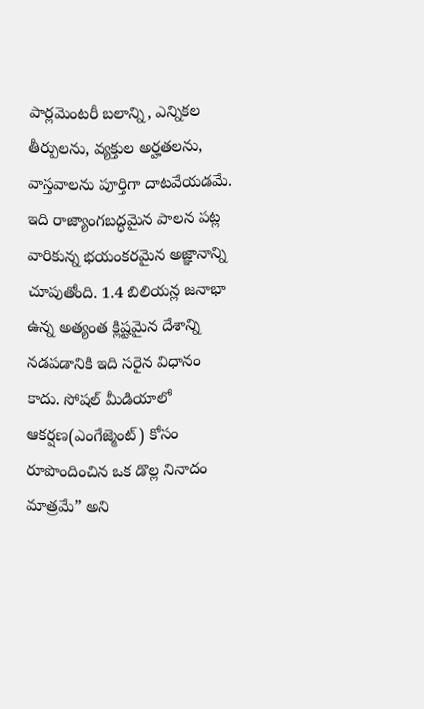పార్లమెంటరీ బలాన్ని, ఎన్నికల తీర్పులను, వ్యక్తుల అర్హతలను, వాస్తవాలను పూర్తిగా దాటవేయడమే. ఇది రాజ్యాంగబద్ధమైన పాలన పట్ల వారికున్న భయంకరమైన అజ్ఞానాన్ని చూపుతోంది. 1.4 బిలియన్ల జనాభా ఉన్న అత్యంత క్లిష్టమైన దేశాన్ని నడపడానికి ఇది సరైన విధానం కాదు. సోషల్ మీడియాలో ఆకర్షణ(ఎంగేజ్మెంట్) కోసం రూపొందించిన ఒక డొల్ల నినాదం మాత్రమే” అని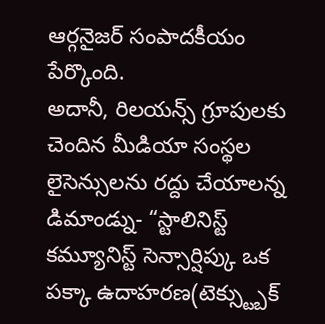ఆర్గనైజర్ సంపాదకీయం పేర్కొంది.
అదానీ, రిలయన్స్ గ్రూపులకు చెందిన మీడియా సంస్థల లైసెన్సులను రద్దు చేయాలన్న డిమాండ్ను- “స్టాలినిస్ట్ కమ్యూనిస్ట్ సెన్సార్షిప్కు ఒక పక్కా ఉదాహరణ(టెక్స్ట్బుక్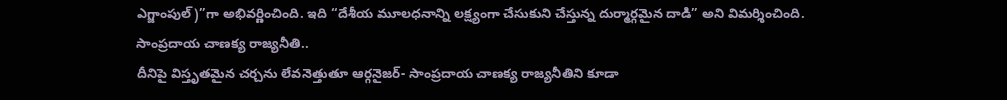ఎగ్జాంపుల్)”గా అభివర్ణించింది. ఇది “దేశీయ మూలధనాన్ని లక్ష్యంగా చేసుకుని చేస్తున్న దుర్మార్గమైన దాడి” అని విమర్శించింది.
సాంప్రదాయ చాణక్య రాజ్యనీతి..
దీనిపై విస్తృతమైన చర్చను లేవనెత్తుతూ ఆర్గనైజర్- సాంప్రదాయ చాణక్య రాజ్యనీతిని కూడా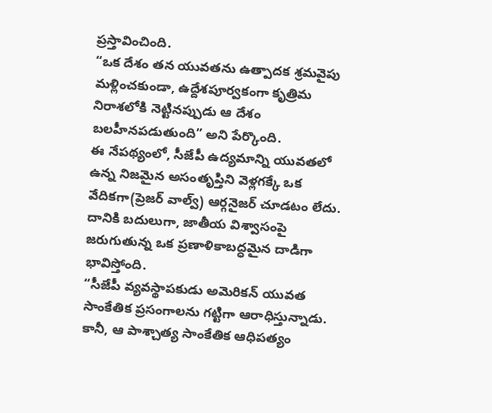ప్రస్తావించింది.
“ఒక దేశం తన యువతను ఉత్పాదక శ్రమవైపు మళ్లించకుండా, ఉద్దేశపూర్వకంగా కృత్రిమ నిరాశలోకి నెట్టినప్పుడు ఆ దేశం బలహీనపడుతుంది” అని పేర్కొంది.
ఈ నేపథ్యంలో, సీజేపీ ఉద్యమాన్ని యువతలో ఉన్న నిజమైన అసంతృప్తిని వెళ్లగక్కే ఒక వేదికగా(ప్రెజర్ వాల్వ్) ఆర్గనైజర్ చూడటం లేదు.
దానికి బదులుగా, జాతీయ విశ్వాసంపై జరుగుతున్న ఒక ప్రణాళికాబద్ధమైన దాడిగా భావిస్తోంది.
“సీజేపీ వ్యవస్థాపకుడు అమెరికన్ యువత సాంకేతిక ప్రసంగాలను గట్టిగా ఆరాధిస్తున్నాడు. కానీ, ఆ పాశ్చాత్య సాంకేతిక ఆధిపత్యం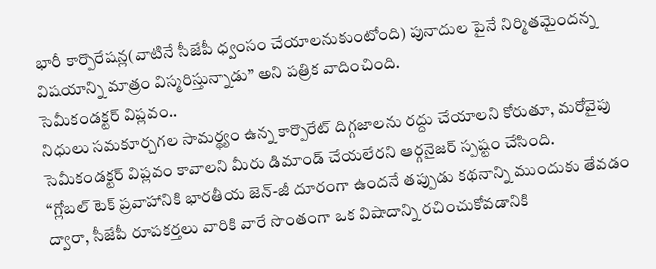భారీ కార్పొరేషన్ల(వాటినే సీజేపీ ధ్వంసం చేయాలనుకుంటోంది) పునాదుల పైనే నిర్మితమైందన్న విషయాన్ని మాత్రం విస్మరిస్తున్నాడు” అని పత్రిక వాదించింది.
సెమీకండక్టర్ విప్లవం..
నిధులు సమకూర్చగల సామర్థ్యం ఉన్న కార్పొరేట్ దిగ్గజాలను రద్దు చేయాలని కోరుతూ, మరోవైపు సెమీకండక్టర్ విప్లవం కావాలని మీరు డిమాండ్ చేయలేరని ఆర్గనైజర్ స్పష్టం చేసింది.
“గ్లోబల్ టెక్ ప్రవాహానికి భారతీయ జెన్-జీ దూరంగా ఉందనే తప్పుడు కథనాన్ని ముందుకు తేవడం ద్వారా, సీజేపీ రూపకర్తలు వారికి వారే సొంతంగా ఒక విషాదాన్ని రచించుకోవడానికి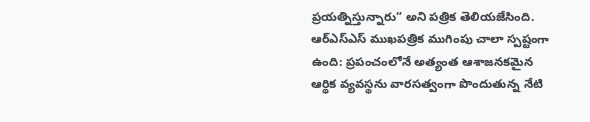ప్రయత్నిస్తున్నారు” అని పత్రిక తెలియజేసింది.
ఆర్ఎస్ఎస్ ముఖపత్రిక ముగింపు చాలా స్పష్టంగా ఉంది: ప్రపంచంలోనే అత్యంత ఆశాజనకమైన ఆర్థిక వ్యవస్థను వారసత్వంగా పొందుతున్న నేటి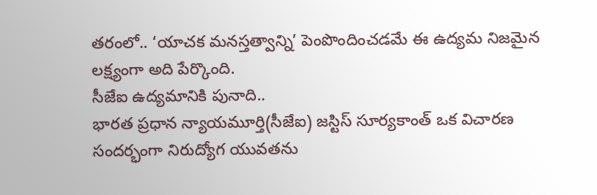తరంలో.. ‘యాచక మనస్తత్వాన్ని’ పెంపొందించడమే ఈ ఉద్యమ నిజమైన లక్ష్యంగా అది పేర్కొంది.
సీజేఐ ఉద్యమానికి పునాది..
భారత ప్రధాన న్యాయమూర్తి(సీజేఐ) జస్టిస్ సూర్యకాంత్ ఒక విచారణ సందర్భంగా నిరుద్యోగ యువతను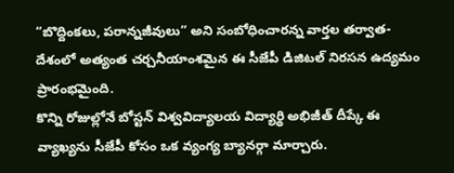“బొద్దింకలు, పరాన్నజీవులు” అని సంబోధించారన్న వార్తల తర్వాత- దేశంలో అత్యంత చర్చనీయాంశమైన ఈ సీజేపీ డిజిటల్ నిరసన ఉద్యమం ప్రారంభమైంది.
కొన్ని రోజుల్లోనే బోస్టన్ విశ్వవిద్యాలయ విద్యార్థి అభిజీత్ దీప్కే ఈ వ్యాఖ్యను సీజేపీ కోసం ఒక వ్యంగ్య బ్యానర్గా మార్చారు.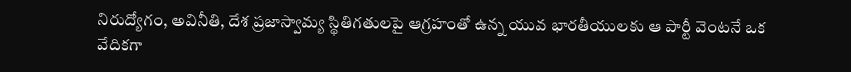నిరుద్యోగం, అవినీతి, దేశ ప్రజాస్వామ్య స్థితిగతులపై ఆగ్రహంతో ఉన్న యువ భారతీయులకు ఆ పార్టీ వెంటనే ఒక వేదికగా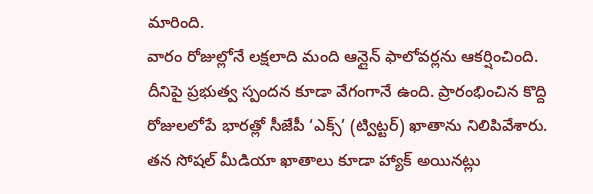మారింది.
వారం రోజుల్లోనే లక్షలాది మంది ఆన్లైన్ ఫాలోవర్లను ఆకర్షించింది.
దీనిపై ప్రభుత్వ స్పందన కూడా వేగంగానే ఉంది. ప్రారంభించిన కొద్ది రోజులలోపే భారత్లో సీజేపీ ‘ఎక్స్’ (ట్విట్టర్) ఖాతాను నిలిపివేశారు.
తన సోషల్ మీడియా ఖాతాలు కూడా హ్యాక్ అయినట్లు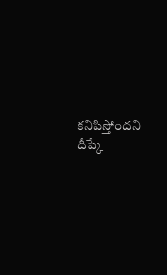కనిపిస్తోందని దీప్కే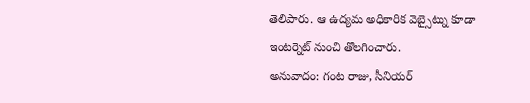తెలిపారు. ఆ ఉద్యమ అధికారిక వెబ్సైట్ను కూడా ఇంటర్నెట్ నుంచి తొలగించారు.
అనువాదం: గంట రాజు, సీనియర్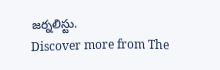జర్నలిస్టు.
Discover more from The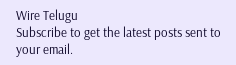Wire Telugu
Subscribe to get the latest posts sent to your email.